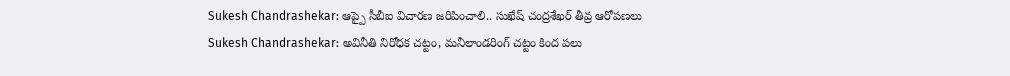Sukesh Chandrashekar: ఆప్పై సీబీఐ విచారణ జరిపించాలి.. సుఖేష్ చంద్రశేఖర్ తీవ్ర ఆరోపణలు
Sukesh Chandrashekar: అవినీతి నిరోధక చట్టం, మనీలాండరింగ్ చట్టం కింద పలు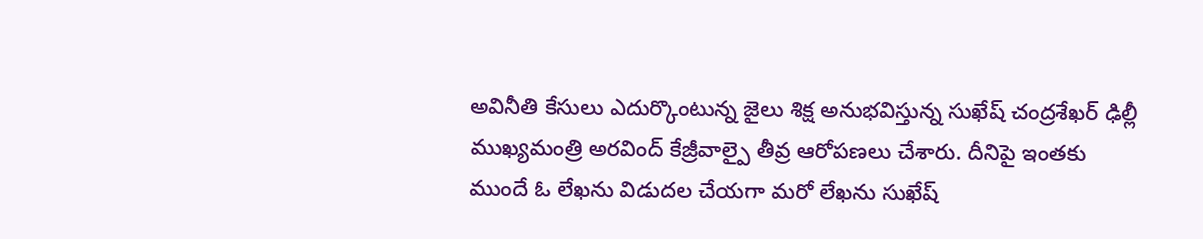అవినీతి కేసులు ఎదుర్కొంటున్న జైలు శిక్ష అనుభవిస్తున్న సుఖేష్ చంద్రశేఖర్ ఢిల్లీ ముఖ్యమంత్రి అరవింద్ కేజ్రీవాల్పై తీవ్ర ఆరోపణలు చేశారు. దీనిపై ఇంతకు ముందే ఓ లేఖను విడుదల చేయగా మరో లేఖను సుఖేష్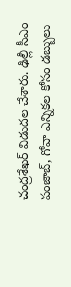చంద్రశేఖర్ విడుదల చేశారు. ఢిల్లీ సీఎం పంజాబ్, గోవా ఎన్నికల కోసం డబ్బులు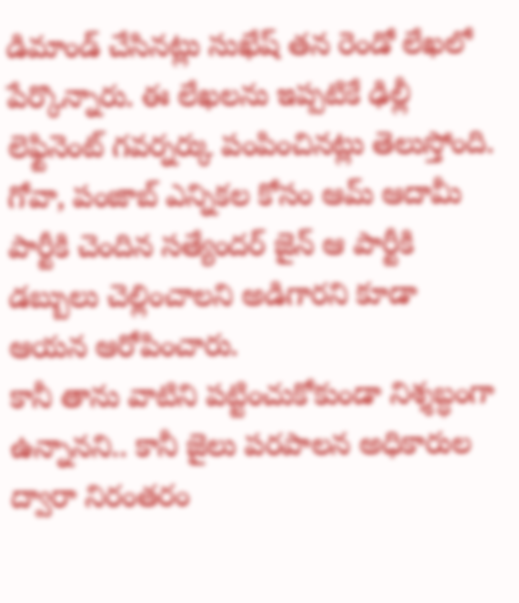డిమాండ్ చేసినట్లు సుఖేష్ తన రెండో లేఖలో పేర్కొన్నారు. ఈ లేఖలను ఇప్పటికే ఢిల్లీ లెఫ్టినెంట్ గవర్నర్కు పంపించినట్లు తెలుస్తోంది. గోవా, పంజాబ్ ఎన్నికల కోసం ఆమ్ ఆదామీ పార్టీకి చెందిన సత్యేందర్ జైన్ ఆ పార్టీకి డబ్బులు చెల్లించాలని అడిగారని కూడా ఆయన ఆరోపించారు.
కానీ తాను వాటిని పట్టించుకోకుండా నిశ్శబ్ధంగా ఉన్నానని.. కానీ జైలు పరపాలన అధికారుల ద్వారా నిరంతరం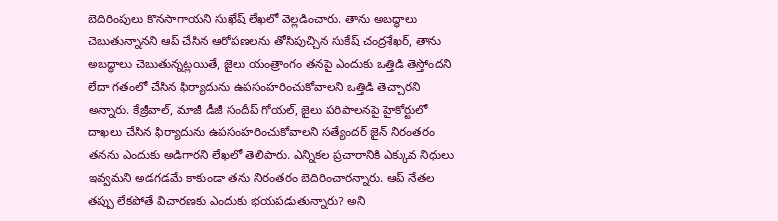బెదిరింపులు కొనసాగాయని సుఖేష్ లేఖలో వెల్లడించారు. తాను అబద్ధాలు చెబుతున్నానని ఆప్ చేసిన ఆరోపణలను తోసిపుచ్చిన సుకేష్ చంద్రశేఖర్, తాను అబద్ధాలు చెబుతున్నట్లయితే, జైలు యంత్రాంగం తనపై ఎందుకు ఒత్తిడి తెస్తోందని లేదా గతంలో చేసిన ఫిర్యాదును ఉపసంహరించుకోవాలని ఒత్తిడి తెచ్చారని అన్నారు. కేజ్రీవాల్, మాజీ డీజీ సందీప్ గోయల్, జైలు పరిపాలనపై హైకోర్టులో దాఖలు చేసిన ఫిర్యాదును ఉపసంహరించుకోవాలని సత్యేందర్ జైన్ నిరంతరం తనను ఎందుకు అడిగారని లేఖలో తెలిపారు. ఎన్నికల ప్రచారానికి ఎక్కువ నిధులు ఇవ్వమని అడగడమే కాకుండా తను నిరంతరం బెదిరించారన్నారు. ఆప్ నేతల తప్పు లేకపోతే విచారణకు ఎందుకు భయపడుతున్నారు? అని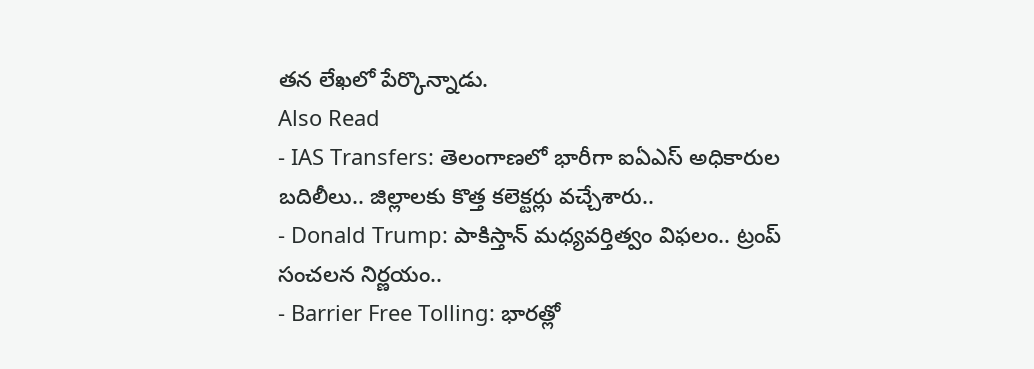తన లేఖలో పేర్కొన్నాడు.
Also Read
- IAS Transfers: తెలంగాణలో భారీగా ఐఏఎస్ అధికారుల బదిలీలు.. జిల్లాలకు కొత్త కలెక్టర్లు వచ్చేశారు..
- Donald Trump: పాకిస్తాన్ మధ్యవర్తిత్వం విఫలం.. ట్రంప్ సంచలన నిర్ణయం..
- Barrier Free Tolling: భారత్లో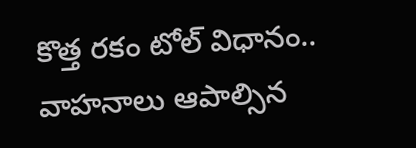కొత్త రకం టోల్ విధానం.. వాహనాలు ఆపాల్సిన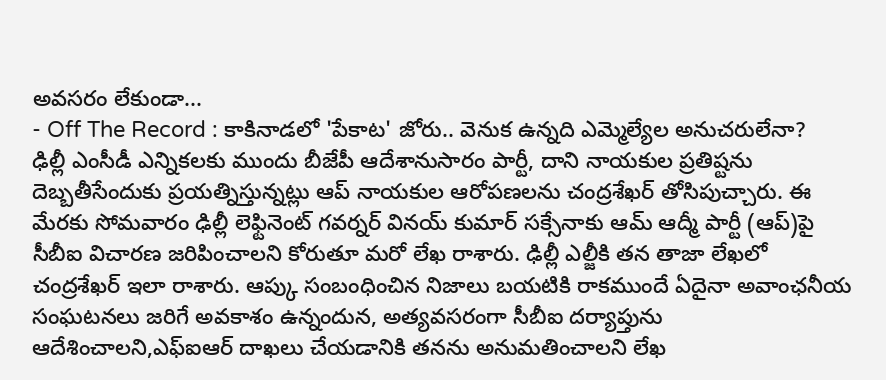అవసరం లేకుండా...
- Off The Record : కాకినాడలో 'పేకాట' జోరు.. వెనుక ఉన్నది ఎమ్మెల్యేల అనుచరులేనా?
ఢిల్లీ ఎంసీడీ ఎన్నికలకు ముందు బీజేపీ ఆదేశానుసారం పార్టీ, దాని నాయకుల ప్రతిష్టను దెబ్బతీసేందుకు ప్రయత్నిస్తున్నట్లు ఆప్ నాయకుల ఆరోపణలను చంద్రశేఖర్ తోసిపుచ్చారు. ఈ మేరకు సోమవారం ఢిల్లీ లెఫ్టినెంట్ గవర్నర్ వినయ్ కుమార్ సక్సేనాకు ఆమ్ ఆద్మీ పార్టీ (ఆప్)పై సీబీఐ విచారణ జరిపించాలని కోరుతూ మరో లేఖ రాశారు. ఢిల్లీ ఎల్జీకి తన తాజా లేఖలో చంద్రశేఖర్ ఇలా రాశారు. ఆప్కు సంబంధించిన నిజాలు బయటికి రాకముందే ఏదైనా అవాంఛనీయ సంఘటనలు జరిగే అవకాశం ఉన్నందున, అత్యవసరంగా సీబీఐ దర్యాప్తును ఆదేశించాలని,ఎఫ్ఐఆర్ దాఖలు చేయడానికి తనను అనుమతించాలని లేఖ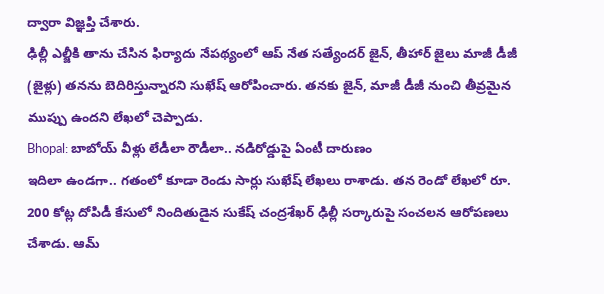ద్వారా విజ్ఞప్తి చేశారు.
ఢిల్లీ ఎల్జీకి తాను చేసిన ఫిర్యాదు నేపథ్యంలో ఆప్ నేత సత్యేందర్ జైన్, తీహార్ జైలు మాజీ డీజీ (జైళ్లు) తనను బెదిరిస్తున్నారని సుఖేష్ ఆరోపించారు. తనకు జైన్, మాజీ డీజీ నుంచి తీవ్రమైన ముప్పు ఉందని లేఖలో చెప్పాడు.
Bhopal: బాబోయ్ వీళ్లు లేడీలా రౌడీలా.. నడిరోడ్డుపై ఏంటీ దారుణం
ఇదిలా ఉండగా.. గతంలో కూడా రెండు సార్లు సుఖేష్ లేఖలు రాశాడు. తన రెండో లేఖలో రూ. 200 కోట్ల దోపిడీ కేసులో నిందితుడైన సుకేష్ చంద్రశేఖర్ ఢిల్లీ సర్కారుపై సంచలన ఆరోపణలు చేశాడు. ఆమ్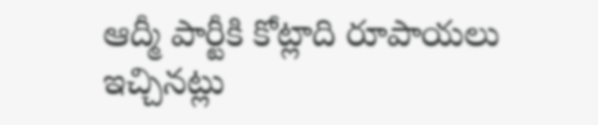ఆద్మీ పార్టీకి కోట్లాది రూపాయలు ఇచ్చినట్లు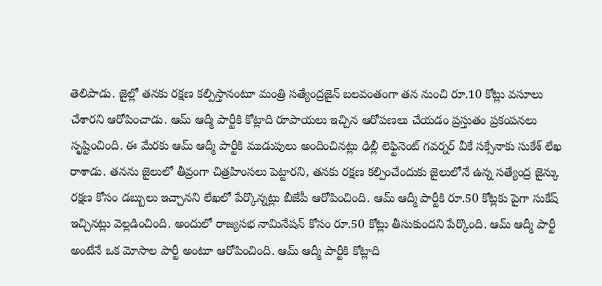తెలిపాడు. జైల్లో తనకు రక్షణ కల్పిస్తానంటూ మంత్రి సత్యేంద్రజైన్ బలవంతంగా తన నుంచి రూ.10 కోట్లు వసూలు చేశారని ఆరోపించాడు. ఆమ్ ఆద్మీ పార్టీకి కోట్లాది రూపాయలు ఇచ్చిన ఆరోపణలు చేయడం ప్రస్తుతం ప్రకంపనలు సృష్టించింది. ఈ మేరకు ఆమ్ ఆద్మీ పార్టీకి ముడుపులు అందించినట్లు ఢిల్లీ లెఫ్టినెంట్ గవర్నర్ వీకే సక్సేనాకు సుకేశ్ లేఖ రాశాడు. తనను జైలులో తీవ్రంగా చిత్రహింసలు పెట్టారని, తనకు రక్షణ కల్పించేందుకు జైలులోనే ఉన్న సత్యేంద్ర జైన్కు రక్షణ కోసం డబ్బులు ఇచ్చానని లేఖలో పేర్కొన్నట్లు బీజేపీ ఆరోపించింది. ఆమ్ ఆద్మీ పార్టీకి రూ.50 కోట్లకు పైగా సుకేష్ ఇచ్చినట్లు వెల్లడించింది. అందులో రాజ్యసభ నామినేషన్ కోసం రూ.50 కోట్లు తీసుకుందని పేర్కొంది. ఆమ్ ఆద్మీ పార్టీ అంటేనే ఒక మోసాల పార్టీ అంటూ ఆరోపించింది. ఆమ్ ఆద్మీ పార్టీకి కోట్లాది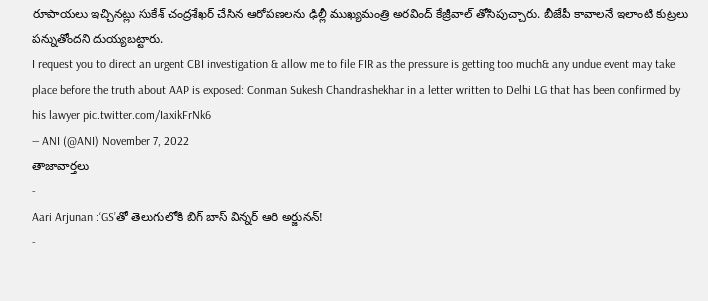రూపాయలు ఇచ్చినట్లు సుకేశ్ చంద్రశేఖర్ చేసిన ఆరోపణలను ఢిల్లీ ముఖ్యమంత్రి అరవింద్ కేజ్రీవాల్ తోసిపుచ్చారు. బీజేపీ కావాలనే ఇలాంటి కుట్రలు పన్నుతోందని దుయ్యబట్టారు.
I request you to direct an urgent CBI investigation & allow me to file FIR as the pressure is getting too much& any undue event may take place before the truth about AAP is exposed: Conman Sukesh Chandrashekhar in a letter written to Delhi LG that has been confirmed by his lawyer pic.twitter.com/IaxikFrNk6
— ANI (@ANI) November 7, 2022
తాజావార్తలు
-
Aari Arjunan :‘GS’తో తెలుగులోకి బిగ్ బాస్ విన్నర్ ఆరి అర్జునన్!
-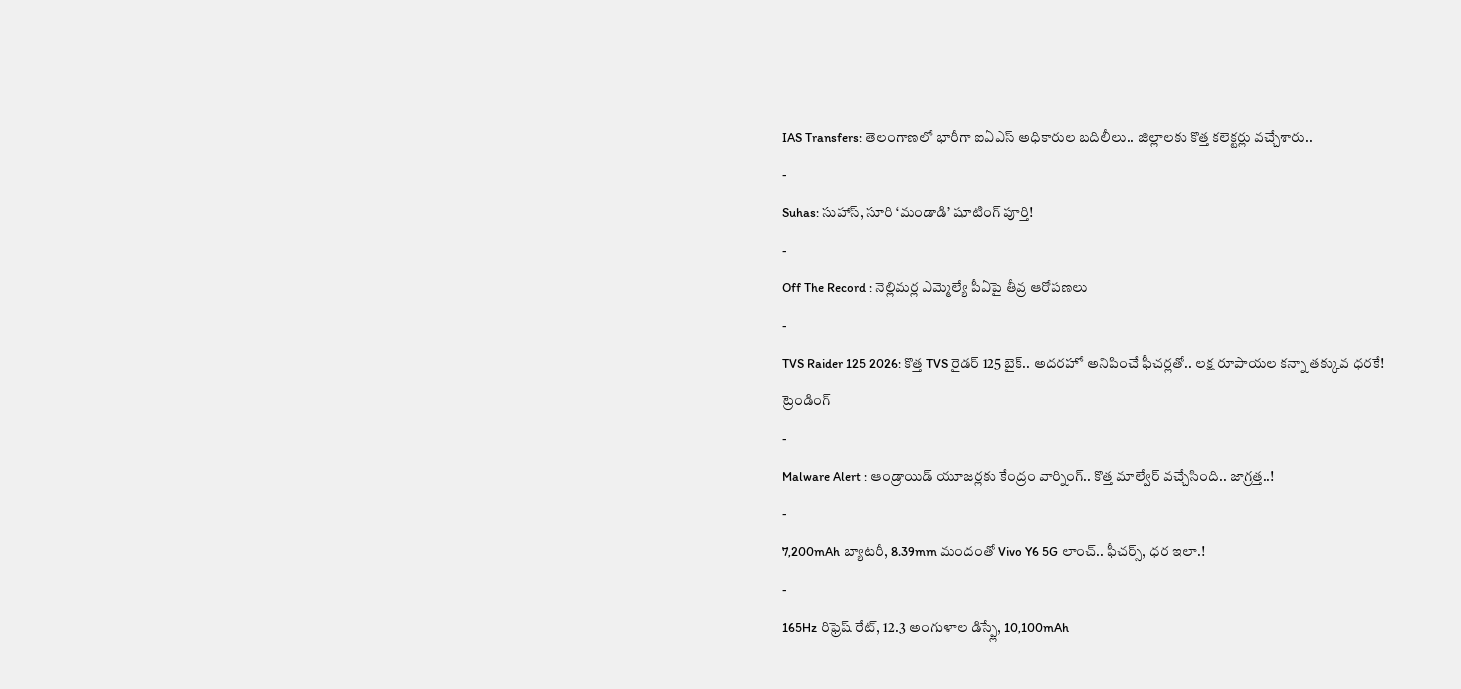IAS Transfers: తెలంగాణలో భారీగా ఐఏఎస్ అధికారుల బదిలీలు.. జిల్లాలకు కొత్త కలెక్టర్లు వచ్చేశారు..
-
Suhas: సుహాస్, సూరి ‘మండాడి’ షూటింగ్ పూర్తి!
-
Off The Record : నెల్లిమర్ల ఎమ్మెల్యే పీఏపై తీవ్ర ఆరోపణలు
-
TVS Raider 125 2026: కొత్త TVS రైడర్ 125 బైక్.. అదరహో అనిపించే ఫీచర్లతో.. లక్ష రూపాయల కన్నా తక్కువ ధరకే!
ట్రెండింగ్
-
Malware Alert : ఆండ్రాయిడ్ యూజర్లకు కేంద్రం వార్నింగ్.. కొత్త మాల్వేర్ వచ్చేసింది.. జాగ్రత్త..!
-
7,200mAh బ్యాటరీ, 8.39mm మందంతో Vivo Y6 5G లాంచ్.. ఫీచర్స్, ధర ఇలా.!
-
165Hz రిఫ్రెష్ రేట్, 12.3 అంగుళాల డిస్ప్లే, 10,100mAh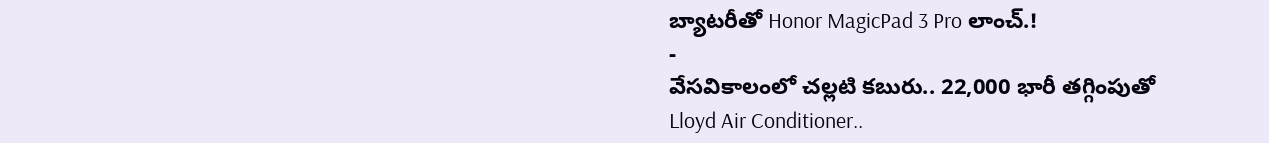బ్యాటరీతో Honor MagicPad 3 Pro లాంచ్.!
-
వేసవికాలంలో చల్లటి కబురు.. 22,000 భారీ తగ్గింపుతో Lloyd Air Conditioner..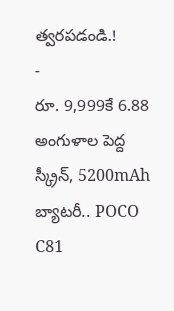త్వరపడండి.!
-
రూ. 9,999కే 6.88 అంగుళాల పెద్ద స్క్రీన్, 5200mAh బ్యాటరీ.. POCO C81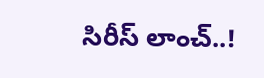సిరీస్ లాంచ్..!